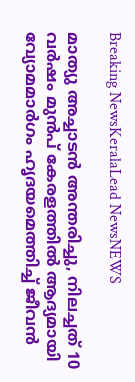Breaking NewsKeralaLead NewsNEWS

മാത്യു അച്ചാടൻ അന്തരിച്ചു, നിലച്ചത് 10 വർഷം മുൻപ് കേരളത്തിൽ ആദ്യമായി വ്യോമമാർഗം ഹൃദയമെത്തിച്ച് ജീവൻ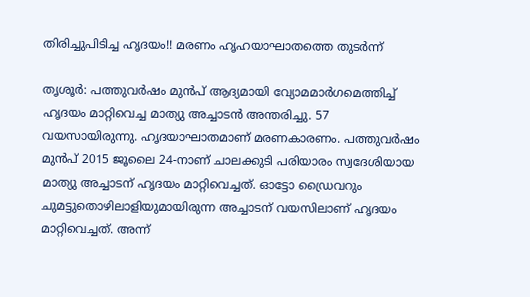തിരിച്ചുപിടിച്ച ഹൃദയം!! മരണം ഹൃഹയാഘാതത്തെ തുടർന്ന്

തൃശൂർ: പത്തുവർഷം മുൻപ് ആദ്യമായി വ്യോമമാർഗമെത്തിച്ച് ഹൃദയം മാറ്റിവെച്ച മാത്യു അച്ചാടൻ അന്തരിച്ചു. 57 വയസായിരുന്നു. ഹൃദയാഘാതമാണ് മരണകാരണം. പത്തുവർഷം മുൻപ് 2015 ജൂലൈ 24-നാണ് ചാലക്കുടി പരിയാരം സ്വദേശിയായ മാത്യു അച്ചാടന് ഹൃദയം മാറ്റിവെച്ചത്. ഓട്ടോ ഡ്രൈവറും ചുമട്ടുതൊഴിലാളിയുമായിരുന്ന അച്ചാടന് വയസിലാണ് ഹൃദയം മാറ്റിവെച്ചത്. അന്ന്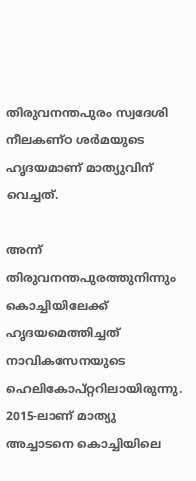തിരുവനന്തപുരം സ്വദേശി നീലകണ്ഠ ശർമയുടെ ഹൃദയമാണ് മാത്യുവിന് വെച്ചത്.

അന്ന് തിരുവനന്തപുരത്തുനിന്നും കൊച്ചിയിലേക്ക് ഹൃദയമെത്തിച്ചത് നാവികസേനയുടെ ഹെലികോപ്റ്ററിലായിരുന്നു. 2015-ലാണ് മാത്യു അച്ചാടനെ കൊച്ചിയിലെ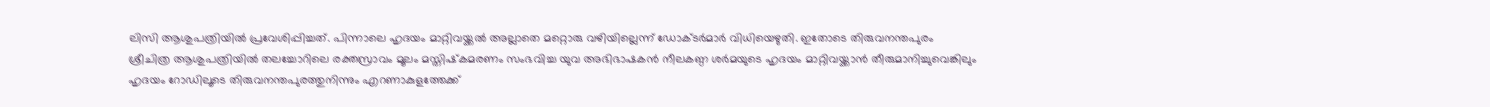ലിസി ആശുപത്രിയിൽ പ്രവേശിപ്പിച്ചത്. പിന്നാലെ ഹൃദയം മാറ്റിവയ്ക്കൽ അല്ലാതെ മറ്റൊരു വഴിയില്ലെന്ന് ഡോക്ടർമാർ വിധിയെഴുതി. ഇതോടെ തിരുവനന്തപുരം ശ്രീചിത്ര ആശുപത്രിയിൽ തലച്ചോറിലെ രക്തസ്രാവം മൂലം മസ്തിഷ്‌കമരണം സംഭവിച്ച യുവ അഭിഭാഷകൻ നീലകണ്ഠ ശർമയുടെ ഹൃദയം മാറ്റിവയ്ക്കാൻ തീരുമാനിച്ചുവെങ്കിലും ഹൃദയം റോഡിലൂടെ തിരുവനന്തപുരത്തുനിന്നും എറണാകുളത്തേക്ക്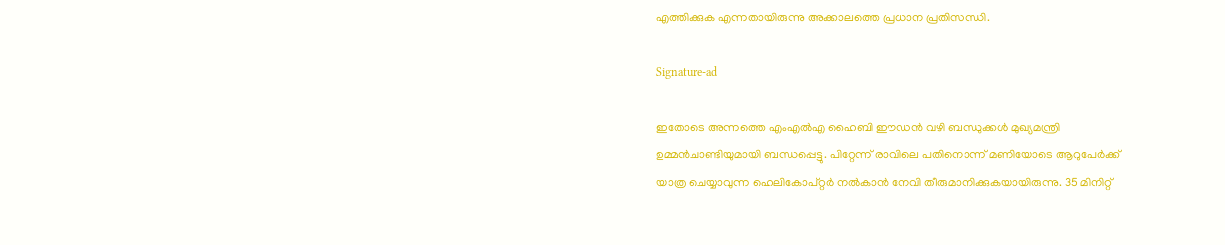എത്തിക്കുക എന്നതായിരുന്നു അക്കാലത്തെ പ്രധാന പ്രതിസന്ധി.

Signature-ad

ഇതോടെ അന്നത്തെ എംഎൽഎ ഹൈബി ഈഡൻ വഴി ബന്ധുക്കൾ മുഖ്യമന്ത്രി ഉമ്മൻചാണ്ടിയുമായി ബന്ധപ്പെട്ടു. പിറ്റേന്ന് രാവിലെ പതിനൊന്ന് മണിയോടെ ആറുപേർക്ക് യാത്ര ചെയ്യാവുന്ന ഹെലികോപ്റ്റർ നൽകാൻ നേവി തീരുമാനിക്കുകയായിരുന്നു. 35 മിനിറ്റ്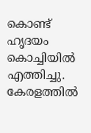കൊണ്ട് ഹൃദയം കൊച്ചിയിൽ എത്തിച്ചു. കേരളത്തിൽ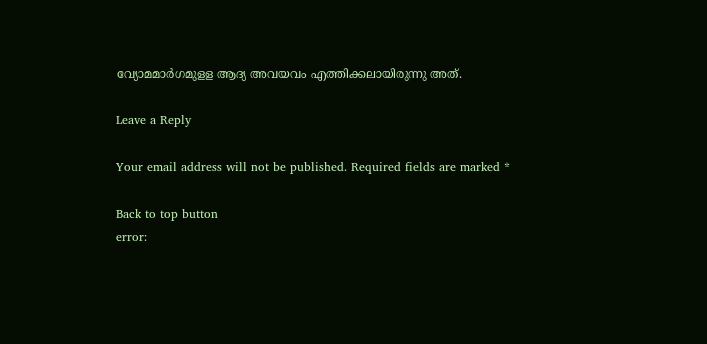വ്യോമമാർഗമുളള ആദ്യ അവയവം എത്തിക്കലായിരുന്നു അത്.

Leave a Reply

Your email address will not be published. Required fields are marked *

Back to top button
error: